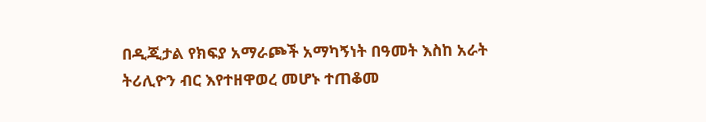በዲጂታል የክፍያ አማራጮች አማካኝነት በዓመት እስከ አራት ትሪሊዮን ብር እየተዘዋወረ መሆኑ ተጠቆመ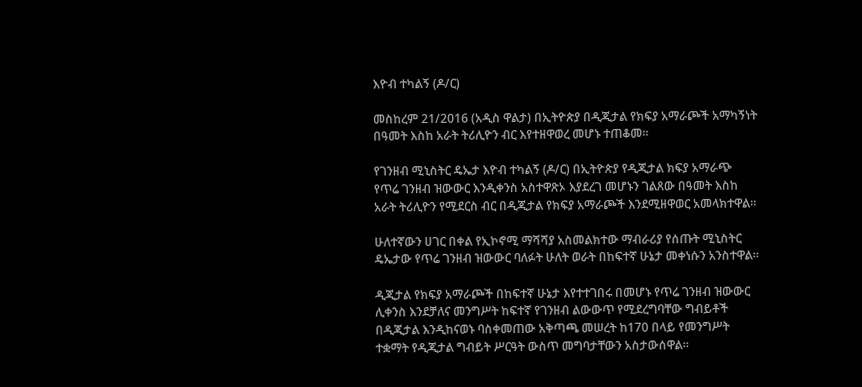እዮብ ተካልኝ (ዶ/ር)

መስከረም 21/2016 (አዲስ ዋልታ) በኢትዮጵያ በዲጂታል የክፍያ አማራጮች አማካኝነት በዓመት እስከ አራት ትሪሊዮን ብር እየተዘዋወረ መሆኑ ተጠቆመ፡፡

የገንዘብ ሚኒስትር ዴኤታ እዮብ ተካልኝ (ዶ/ር) በኢትዮጵያ የዲጂታል ክፍያ አማራጭ የጥሬ ገንዘብ ዝውውር እንዲቀንስ አስተዋጽኦ እያደረገ መሆኑን ገልጸው በዓመት እስከ አራት ትሪሊዮን የሚደርስ ብር በዲጂታል የክፍያ አማራጮች እንደሚዘዋወር አመላክተዋል።

ሁለተኛውን ሀገር በቀል የኢኮኖሚ ማሻሻያ አስመልክተው ማብራሪያ የሰጡት ሚኒስትር ዴኤታው የጥሬ ገንዘብ ዝውውር ባለፉት ሁለት ወራት በከፍተኛ ሁኔታ መቀነሱን አንስተዋል።

ዲጂታል የክፍያ አማራጮች በከፍተኛ ሁኔታ እየተተገበሩ በመሆኑ የጥሬ ገንዘብ ዝውውር ሊቀንስ እንደቻለና መንግሥት ከፍተኛ የገንዘብ ልውውጥ የሚደረግባቸው ግብይቶች በዲጂታል እንዲከናወኑ ባስቀመጠው አቅጣጫ መሠረት ከ170 በላይ የመንግሥት ተቋማት የዲጂታል ግብይት ሥርዓት ውስጥ መግባታቸውን አስታውሰዋል።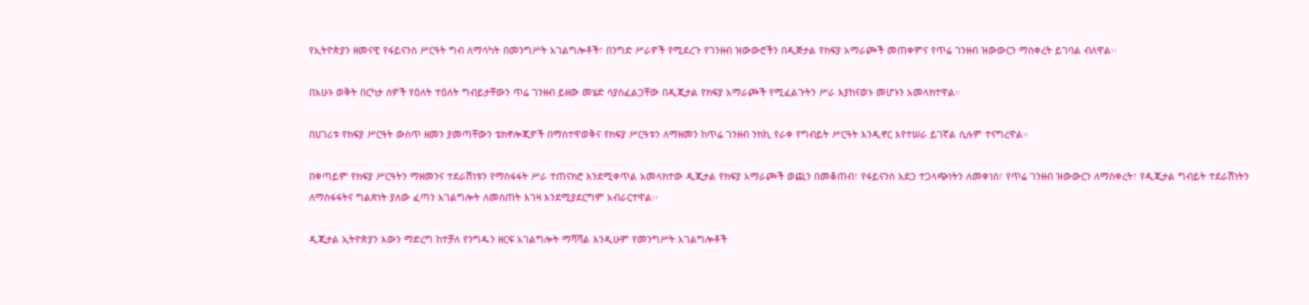የኢትዮጵያን ዘመናዊ የፋይናንስ ሥርዓት ግብ ለማሳካት በመንግሥት አገልግሎቶች፣ በንግድ ሥራዎች የሚደረጉ የገንዘብ ዝውውሮችን በዲጅታል የክፍያ አማራጮች መጠቀምና የጥሬ ገንዘብ ዝውውርን ማስቀረት ይገባል ብለዋል፡፡

በአሁኑ ወቅት በርካታ ሰዎች የዕለት ተዕለት ግብይታቸውን ጥሬ ገንዘብ ይዘው መሄድ ሳያስፈልጋቸው በዲጂታል የክፍያ አማራጮች የሚፈልጉትን ሥራ እያከናወኑ መሆኑን አመላክተዋል።

በሀገሪቱ የክፍያ ሥርዓት ውስጥ ዘመን ያመጣቸውን ቴክኖሎጂዎች በማስተዋወቅና የክፍያ ሥርዓቱን ለማዘመን ከጥሬ ገንዘብ ንክኪ የራቀ የግብይት ሥርዓት እንዲኖር እየተሠራ ይገኛል ሲሉም ተናግረዋል።

በቀጣይም የክፍያ ሥርዓትን ማዘመንና ተደራሽነቱን የማስፋፋት ሥራ ተጠናክሮ እንደሚቀጥል አመላክተው ዲጂታል የክፍያ አማራጮች ወጪን በመቆጠብ፣ የፋይናንስ አደጋ ተጋላጭነትን ለመቀነስ፣ የጥሬ ገንዘብ ዝውውርን ለማስቀረት፣ የዲጂታል ግብይት ተደራሽነትን ለማስፋፋትና ግልጽነት ያለው ፈጣን አገልግሎት ለመስጠት እገዛ እንደሚያደርግም አብራርተዋል፡፡

ዲጂታል ኢትዮጵያን እውን ማድረግ ከተቻለ የንግዱን ዘርፍ አገልግሎት ማሻሻል እንዲሁም የመንግሥት አገልግሎቶች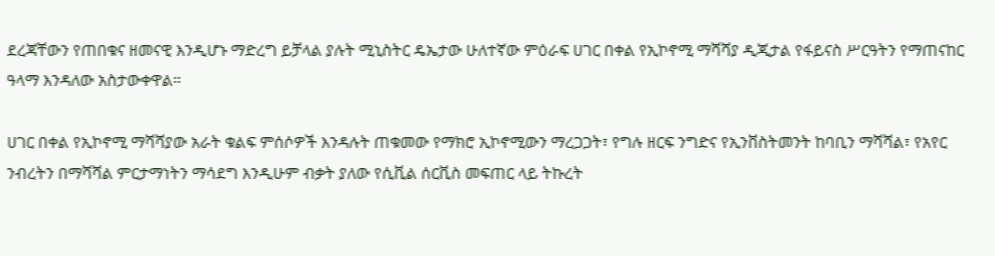ደረጃቸውን የጠበቁና ዘመናዊ እንዲሆኑ ማድረግ ይቻላል ያሉት ሚኒስትር ዴኤታው ሁለተኛው ምዕራፍ ሀገር በቀል የኢኮኖሚ ማሻሻያ ዲጂታል የፋይናስ ሥርዓትን የማጠናከር ዓላማ እንዳለው አስታውቀዋል።

ሀገር በቀል የኢኮኖሚ ማሻሻያው አራት ቁልፍ ምሰሶዎች እንዳሉት ጠቁመው የማክሮ ኢኮኖሚውን ማረጋጋት፣ የግሉ ዘርፍ ንግድና የኢንቨስትመንት ከባቢን ማሻሻል፣ የአየር ንብረትን በማሻሻል ምርታማነትን ማሳደግ እንዲሁም ብቃት ያለው የሲቪል ሰርቪስ መፍጠር ላይ ትኩረት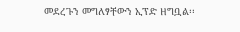መደረጉን መግለፃቸውን ኢፕድ ዘግቧል፡፡